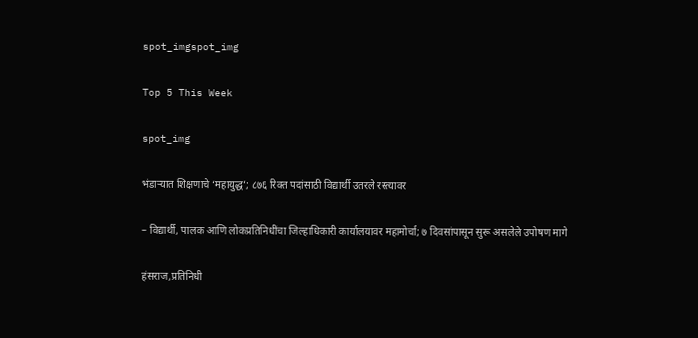spot_imgspot_img

Top 5 This Week

spot_img

भंडाऱ्यात शिक्षणाचे ‘महायुद्ध’; ८७६ रिक्त पदांसाठी विद्यार्थी उतरले रस्त्यावर

– विद्यार्थी, पालक आणि लोकप्रतिनिधींचा जिल्हाधिकारी कार्यालयावर महामोर्चा; ७ दिवसांपासून सुरू असलेले उपोषण मागे

हंसराज,प्रतिनिधी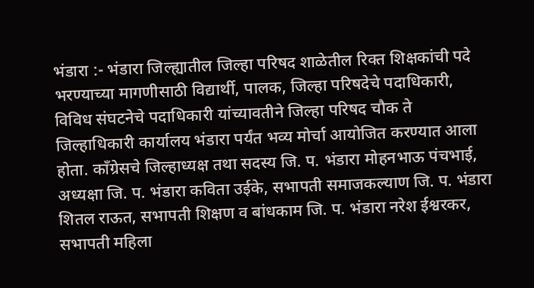भंडारा :- भंडारा जिल्ह्यातील जिल्हा परिषद शाळेतील रिक्त शिक्षकांची पदे भरण्याच्या मागणीसाठी विद्यार्थी, पालक, जिल्हा परिषदेचे पदाधिकारी, विविध संघटनेचे पदाधिकारी यांच्यावतीने जिल्हा परिषद चौक ते जिल्हाधिकारी कार्यालय भंडारा पर्यंत भव्य मोर्चा आयोजित करण्यात आला होता. काँग्रेसचे जिल्हाध्यक्ष तथा सदस्य जि. प. भंडारा मोहनभाऊ पंचभाई, अध्यक्षा जि. प. भंडारा कविता उईके, सभापती समाजकल्याण जि. प. भंडारा शितल राऊत, सभापती शिक्षण व बांधकाम जि. प. भंडारा नरेश ईश्वरकर, सभापती महिला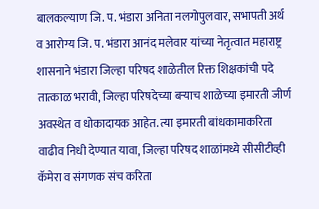बालकल्याण जि. प. भंडारा अनिता नलगोपुलवार, सभापती अर्थ व आरोग्य जि. प. भंडारा आनंद मलेवार यांच्या नेतृत्वात महाराष्ट्र शासनाने भंडारा जिल्हा परिषद शाळेतील रिक्त शिक्षकांची पदे तात्काळ भरावी, जिल्हा परिषदेच्या बऱ्याच शाळेच्या इमारती जीर्ण अवस्थेत व धोकादायक आहेत. त्या इमारती बांधकामाकरिता वाढीव निधी देण्यात यावा, जिल्हा परिषद शाळांमध्ये सीसीटीव्ही कॅमेरा व संगणक संच करिता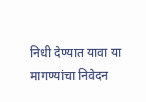निधी देण्यात यावा या मागण्यांचा निवेदन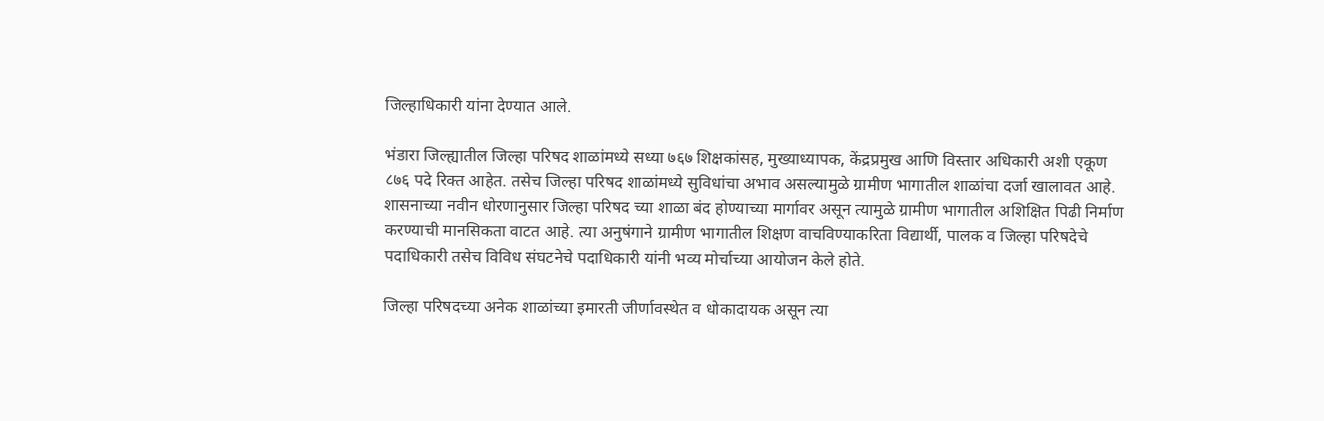जिल्हाधिकारी यांना देण्यात आले.

भंडारा जिल्ह्यातील जिल्हा परिषद शाळांमध्ये सध्या ७६७ शिक्षकांसह, मुख्याध्यापक, केंद्रप्रमुख आणि विस्तार अधिकारी अशी एकूण ८७६ पदे रिक्त आहेत. तसेच जिल्हा परिषद शाळांमध्ये सुविधांचा अभाव असल्यामुळे ग्रामीण भागातील शाळांचा दर्जा खालावत आहे. शासनाच्या नवीन धोरणानुसार जिल्हा परिषद च्या शाळा बंद होण्याच्या मार्गावर असून त्यामुळे ग्रामीण भागातील अशिक्षित पिढी निर्माण करण्याची मानसिकता वाटत आहे. त्या अनुषंगाने ग्रामीण भागातील शिक्षण वाचविण्याकरिता विद्यार्थी, पालक व जिल्हा परिषदेचे पदाधिकारी तसेच विविध संघटनेचे पदाधिकारी यांनी भव्य मोर्चाच्या आयोजन केले होते.

जिल्हा परिषदच्या अनेक शाळांच्या इमारती जीर्णावस्थेत व धोकादायक असून त्या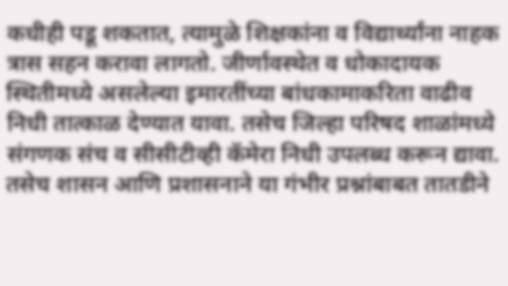कधीही पडू शकतात, त्यामुळे शिक्षकांना व विद्यार्थ्यांना नाहक त्रास सहन करावा लागतो. जीर्णावस्थेत व धोकादायक स्थितीमध्ये असलेल्या इमारतींच्या बांधकामाकरिता वाढीव निधी तात्काळ देण्यात यावा. तसेच जिल्हा परिषद शाळांमध्ये संगणक संच व सीसीटीव्ही कॅमेरा निधी उपलब्ध करून द्यावा. तसेच शासन आणि प्रशासनाने या गंभीर प्रश्नांबाबत तातडीने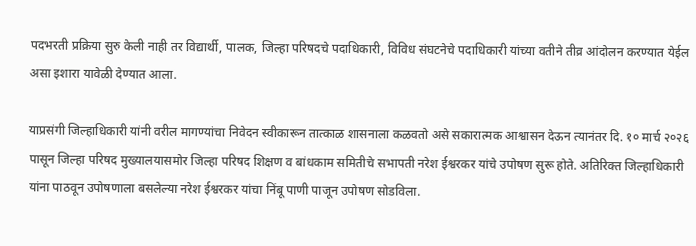पदभरती प्रक्रिया सुरु केली नाही तर विद्यार्थी, पालक, जिल्हा परिषदचे पदाधिकारी, विविध संघटनेचे पदाधिकारी यांच्या वतीने तीव्र आंदोलन करण्यात येईल असा इशारा यावेळी देण्यात आला.

याप्रसंगी जिल्हाधिकारी यांनी वरील मागण्यांचा निवेदन स्वीकारून तात्काळ शासनाला कळवतो असे सकारात्मक आश्वासन देऊन त्यानंतर दि. १० मार्च २०२६ पासून जिल्हा परिषद मुख्यालयासमोर जिल्हा परिषद शिक्षण व बांधकाम समितीचे सभापती नरेश ईश्वरकर यांचे उपोषण सुरू होते. अतिरिक्त जिल्हाधिकारी यांना पाठवून उपोषणाला बसलेल्या नरेश ईश्वरकर यांचा निंबू पाणी पाजून उपोषण सोडविला.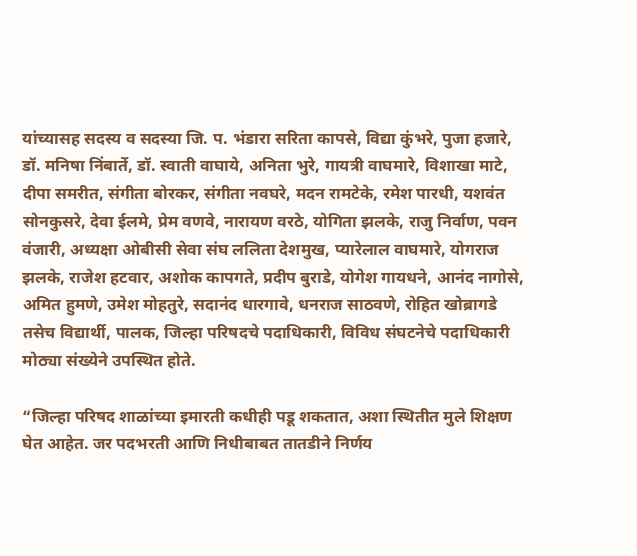यांच्यासह सदस्य व सदस्या जि. प. भंडारा सरिता कापसे, विद्या कुंभरे, पुजा हजारे, डॉ. मनिषा निंबार्ते, डॉ. स्वाती वाघाये, अनिता भुरे, गायत्री वाघमारे, विशाखा माटे, दीपा समरीत, संगीता बोरकर, संगीता नवघरे, मदन रामटेके, रमेश पारधी, यशवंत सोनकुसरे, देवा ईलमे, प्रेम वणवे, नारायण वरठे, योगिता झलके, राजु निर्वाण, पवन वंजारी, अध्यक्षा ओबीसी सेवा संघ ललिता देशमुख, प्यारेलाल वाघमारे, योगराज झलके, राजेश हटवार, अशोक कापगते, प्रदीप बुराडे, योगेश गायधने, आनंद नागोसे, अमित हुमणे, उमेश मोहतुरे, सदानंद धारगावे, धनराज साठवणे, रोहित खोब्रागडे तसेच विद्यार्थी, पालक, जिल्हा परिषदचे पदाधिकारी, विविध संघटनेचे पदाधिकारी मोठ्या संख्येने उपस्थित होते.

“जिल्हा परिषद शाळांच्या इमारती कधीही पडू शकतात, अशा स्थितीत मुले शिक्षण घेत आहेत. जर पदभरती आणि निधीबाबत तातडीने निर्णय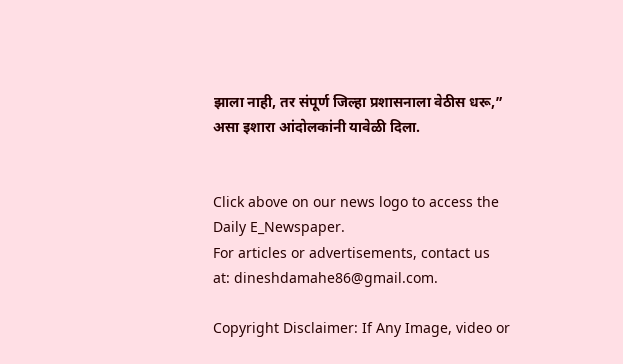झाला नाही, तर संपूर्ण जिल्हा प्रशासनाला वेठीस धरू,” असा इशारा आंदोलकांनी यावेळी दिला.


Click above on our news logo to access the Daily E_Newspaper.
For articles or advertisements, contact us at: dineshdamahe86@gmail.com.

Copyright Disclaimer: If Any Image, video or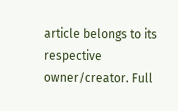article belongs to its respective owner/creator. Full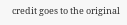credit goes to the original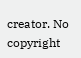creator. No copyright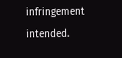infringement intended.